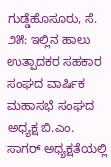ಗುಡ್ಡೆಹೊಸೂರು, ಸೆ. ೨೫: ಇಲ್ಲಿನ ಹಾಲು ಉತ್ಪಾದಕರ ಸಹಕಾರ ಸಂಘದ ವಾರ್ಷಿಕ ಮಹಾಸಭೆ ಸಂಘದ ಅಧ್ಯಕ್ಷ ಬಿ.ಎಂ. ಸಾಗರ್ ಅಧ್ಯಕ್ಷತೆಯಲ್ಲಿ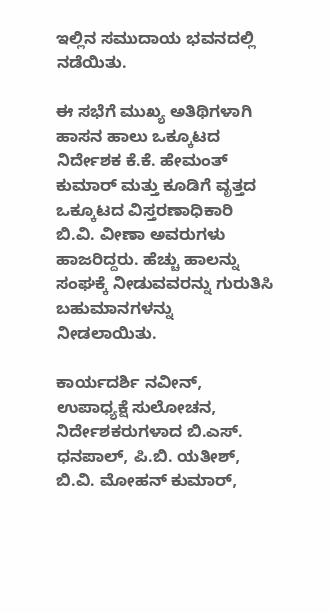ಇಲ್ಲಿನ ಸಮುದಾಯ ಭವನದಲ್ಲಿ ನಡೆಯಿತು.

ಈ ಸಭೆಗೆ ಮುಖ್ಯ ಅತಿಥಿಗಳಾಗಿ ಹಾಸನ ಹಾಲು ಒಕ್ಕೂಟದ ನಿರ್ದೇಶಕ ಕೆ.ಕೆ. ಹೇಮಂತ್ ಕುಮಾರ್ ಮತ್ತು ಕೂಡಿಗೆ ವೃತ್ತದ ಒಕ್ಕೂಟದ ವಿಸ್ತರಣಾಧಿಕಾರಿ ಬಿ.ವಿ. ವೀಣಾ ಅವರುಗಳು ಹಾಜರಿದ್ದರು. ಹೆಚ್ಚು ಹಾಲನ್ನು ಸಂಘಕ್ಕೆ ನೀಡುವವರನ್ನು ಗುರುತಿಸಿ ಬಹುಮಾನಗಳನ್ನು ನೀಡಲಾಯಿತು.

ಕಾರ್ಯದರ್ಶಿ ನವೀನ್, ಉಪಾಧ್ಯಕ್ಷೆ ಸುಲೋಚನ, ನಿರ್ದೇಶಕರುಗಳಾದ ಬಿ.ಎಸ್. ಧನಪಾಲ್, ಪಿ.ಬಿ. ಯತೀಶ್, ಬಿ.ವಿ. ಮೋಹನ್ ಕುಮಾರ್,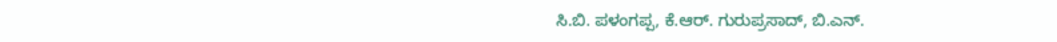ಸಿ.ಬಿ. ಪಳಂಗಪ್ಪ, ಕೆ.ಆರ್. ಗುರುಪ್ರಸಾದ್, ಬಿ.ಎನ್.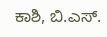ಕಾಶಿ, ಬಿ.ಎಸ್.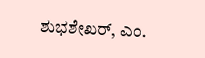ಶುಭಶೇಖರ್, ಎಂ.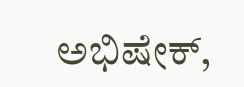ಅಭಿಷೇಕ್,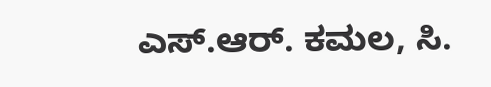ಎಸ್.ಆರ್. ಕಮಲ, ಸಿ.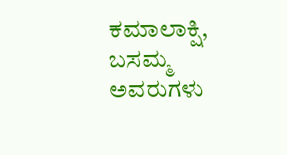ಕಮಾಲಾಕ್ಷಿ, ಬಸಮ್ಮ ಅವರುಗಳು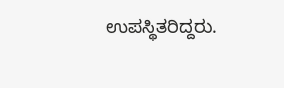ಉಪಸ್ಥಿತರಿದ್ದರು.